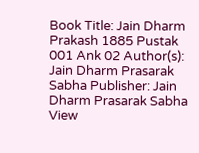Book Title: Jain Dharm Prakash 1885 Pustak 001 Ank 02 Author(s): Jain Dharm Prasarak Sabha Publisher: Jain Dharm Prasarak Sabha View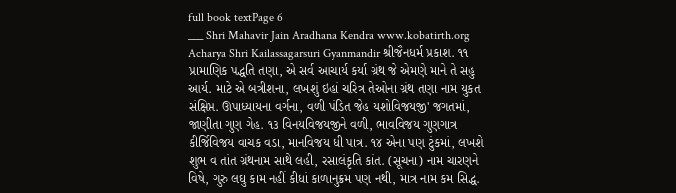full book textPage 6
___ Shri Mahavir Jain Aradhana Kendra www.kobatirth.org Acharya Shri Kailassagarsuri Gyanmandir શ્રીજૈનધર્મ પ્રકાશ. ૧૧ પ્રામાણિક પદ્ધતિ તણા, એ સર્વ આચાર્ય કર્યા ગ્રંથ જે એમણે માને તે સહુ આર્ય. માટે એ બત્રીશના, લખશું ઇહાં ચરિત્ર તેઓના ગ્રંથ તણા નામ યુકત સંક્ષિપ્ત. ઊપાધ્યાયના વર્ગના, વળી પંડિત જેહ યશોવિજયજી' જગતમાં, જાણીતા ગુણ ગેહ. ૧૩ વિનયવિજયજીને વળી, ભાવવિજય ગુણગાત્ર કીર્જિવિજય વાચક વડા, માનવિજય ધી પાત્ર. ૧૪ એના પણ ટુંકમાં, લખશે શુભ વ તાંત ગ્રંથનામ સાથે લહી, રસાલંકૃતિ કાંત. (સૂચના) નામ ચારણને વિષે, ગુરુ લઘુ કામ નહીં કીધાં કાળાનુક્રમ પણ નથી, માત્ર નામ કમ સિદ્ધ.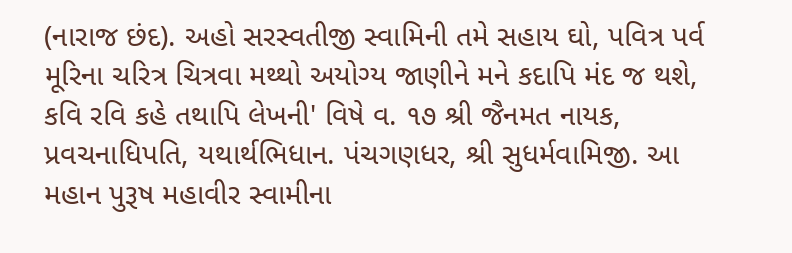(નારાજ છંદ). અહો સરસ્વતીજી સ્વામિની તમે સહાય ઘો, પવિત્ર પર્વ મૂરિના ચરિત્ર ચિત્રવા મથ્થો અયોગ્ય જાણીને મને કદાપિ મંદ જ થશે, કવિ રવિ કહે તથાપિ લેખની' વિષે વ. ૧૭ શ્રી જૈનમત નાયક, પ્રવચનાધિપતિ, યથાર્થભિધાન. પંચગણધર, શ્રી સુધર્મવામિજી. આ મહાન પુરૂષ મહાવીર સ્વામીના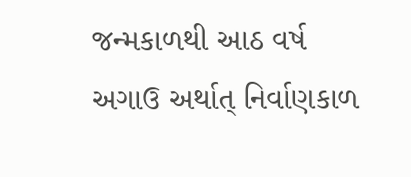જન્મકાળથી આઠ વર્ષ અગાઉ અર્થાત્ નિર્વાણકાળ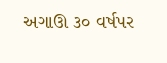અગાઊ ૩૦ વર્ષપર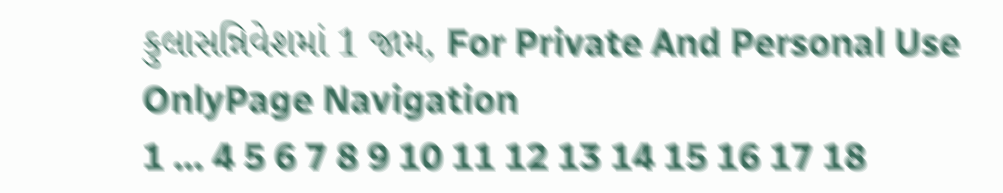કુલાસન્નિવેશમાં 1 જામ, For Private And Personal Use OnlyPage Navigation
1 ... 4 5 6 7 8 9 10 11 12 13 14 15 16 17 18